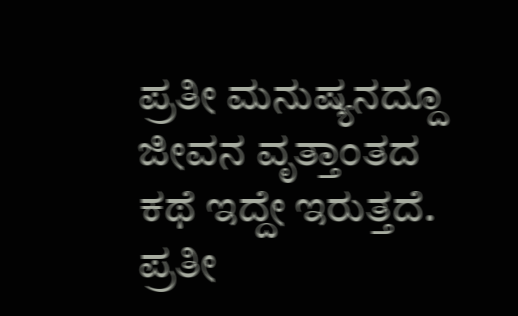ಪ್ರತೀ ಮನುಷ್ಯನದ್ದೂ ಜೀವನ ವೃತ್ತಾಂತದ ಕಥೆ ಇದ್ದೇ ಇರುತ್ತದೆ.
ಪ್ರತೀ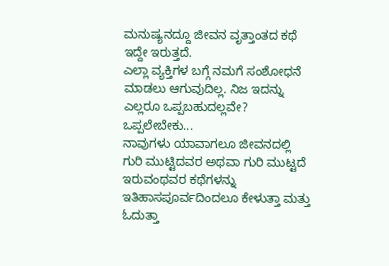ಮನುಷ್ಯನದ್ದೂ ಜೀವನ ವೃತ್ತಾಂತದ ಕಥೆ ಇದ್ದೇ ಇರುತ್ತದೆ.
ಎಲ್ಲಾ ವ್ಯಕ್ತಿಗಳ ಬಗ್ಗೆ ನಮಗೆ ಸಂಶೋಧನೆ ಮಾಡಲು ಆಗುವುದಿಲ್ಲ. ನಿಜ ಇದನ್ನು ಎಲ್ಲರೂ ಒಪ್ಪಬಹುದಲ್ಲವೇ? ಒಪ್ಪಲೇಬೇಕು...
ನಾವುಗಳು ಯಾವಾಗಲೂ ಜೀವನದಲ್ಲಿ ಗುರಿ ಮುಟ್ಟಿದವರ ಅಥವಾ ಗುರಿ ಮುಟ್ಟದೆ ಇರುವಂಥವರ ಕಥೆಗಳನ್ನು ಇತಿಹಾಸಪೂರ್ವದಿಂದಲೂ ಕೇಳುತ್ತಾ ಮತ್ತು ಓದುತ್ತಾ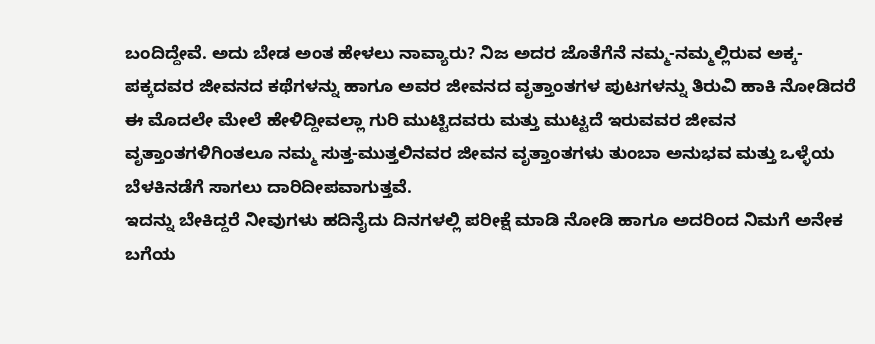ಬಂದಿದ್ದೇವೆ. ಅದು ಬೇಡ ಅಂತ ಹೇಳಲು ನಾವ್ಯಾರು? ನಿಜ ಅದರ ಜೊತೆಗೆನೆ ನಮ್ಮ-ನಮ್ಮಲ್ಲಿರುವ ಅಕ್ಕ-ಪಕ್ಕದವರ ಜೀವನದ ಕಥೆಗಳನ್ನು ಹಾಗೂ ಅವರ ಜೀವನದ ವೃತ್ತಾಂತಗಳ ಪುಟಗಳನ್ನು ತಿರುವಿ ಹಾಕಿ ನೋಡಿದರೆ ಈ ಮೊದಲೇ ಮೇಲೆ ಹೇಳಿದ್ದೀವಲ್ಲಾ ಗುರಿ ಮುಟ್ಟಿದವರು ಮತ್ತು ಮುಟ್ಟದೆ ಇರುವವರ ಜೀವನ ವೃತ್ತಾಂತಗಳಿಗಿಂತಲೂ ನಮ್ಮ ಸುತ್ತ-ಮುತ್ತಲಿನವರ ಜೀವನ ವೃತ್ತಾಂತಗಳು ತುಂಬಾ ಅನುಭವ ಮತ್ತು ಒಳ್ಳೆಯ ಬೆಳಕಿನಡೆಗೆ ಸಾಗಲು ದಾರಿದೀಪವಾಗುತ್ತವೆ.
ಇದನ್ನು ಬೇಕಿದ್ದರೆ ನೀವುಗಳು ಹದಿನೈದು ದಿನಗಳಲ್ಲಿ ಪರೀಕ್ಷೆ ಮಾಡಿ ನೋಡಿ ಹಾಗೂ ಅದರಿಂದ ನಿಮಗೆ ಅನೇಕ ಬಗೆಯ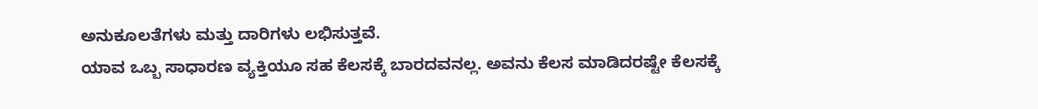ಅನುಕೂಲತೆಗಳು ಮತ್ತು ದಾರಿಗಳು ಲಭಿಸುತ್ತವೆ.
ಯಾವ ಒಬ್ಬ ಸಾಧಾರಣ ವ್ಯಕ್ತಿಯೂ ಸಹ ಕೆಲಸಕ್ಕೆ ಬಾರದವನಲ್ಲ. ಅವನು ಕೆಲಸ ಮಾಡಿದರಷ್ಟೇ ಕೆಲಸಕ್ಕೆ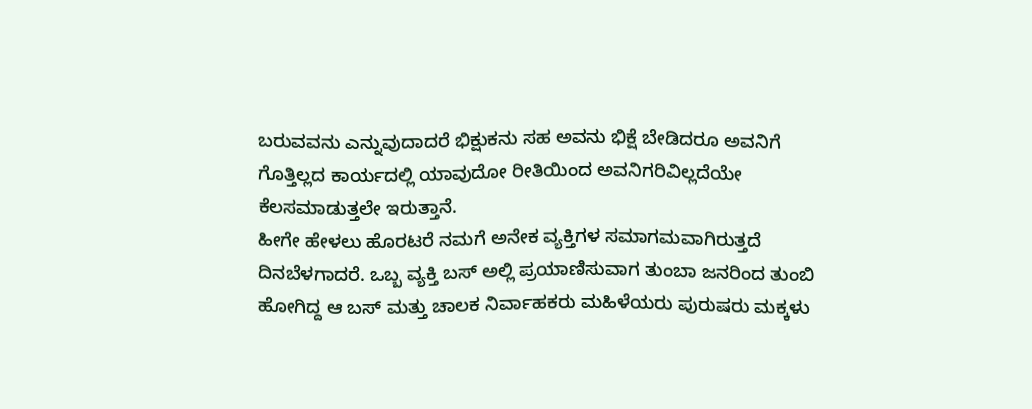ಬರುವವನು ಎನ್ನುವುದಾದರೆ ಭಿಕ್ಷುಕನು ಸಹ ಅವನು ಭಿಕ್ಷೆ ಬೇಡಿದರೂ ಅವನಿಗೆ ಗೊತ್ತಿಲ್ಲದ ಕಾರ್ಯದಲ್ಲಿ ಯಾವುದೋ ರೀತಿಯಿಂದ ಅವನಿಗರಿವಿಲ್ಲದೆಯೇ ಕೆಲಸಮಾಡುತ್ತಲೇ ಇರುತ್ತಾನೆ.
ಹೀಗೇ ಹೇಳಲು ಹೊರಟರೆ ನಮಗೆ ಅನೇಕ ವ್ಯಕ್ತಿಗಳ ಸಮಾಗಮವಾಗಿರುತ್ತದೆ ದಿನಬೆಳಗಾದರೆ. ಒಬ್ಬ ವ್ಯಕ್ತಿ ಬಸ್ ಅಲ್ಲಿ ಪ್ರಯಾಣಿಸುವಾಗ ತುಂಬಾ ಜನರಿಂದ ತುಂಬಿ ಹೋಗಿದ್ದ ಆ ಬಸ್ ಮತ್ತು ಚಾಲಕ ನಿರ್ವಾಹಕರು ಮಹಿಳೆಯರು ಪುರುಷರು ಮಕ್ಕಳು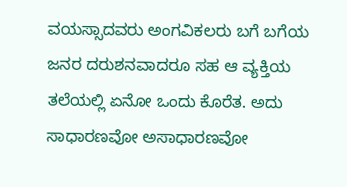ವಯಸ್ಸಾದವರು ಅಂಗವಿಕಲರು ಬಗೆ ಬಗೆಯ ಜನರ ದರುಶನವಾದರೂ ಸಹ ಆ ವ್ಯಕ್ತಿಯ ತಲೆಯಲ್ಲಿ ಏನೋ ಒಂದು ಕೊರೆತ. ಅದು ಸಾಧಾರಣವೋ ಅಸಾಧಾರಣವೋ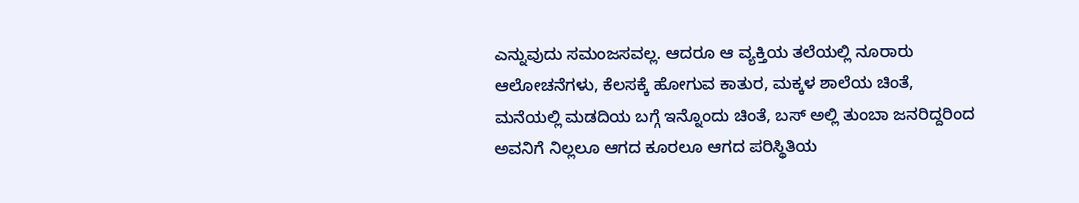ಎನ್ನುವುದು ಸಮಂಜಸವಲ್ಲ. ಆದರೂ ಆ ವ್ಯಕ್ತಿಯ ತಲೆಯಲ್ಲಿ ನೂರಾರು ಆಲೋಚನೆಗಳು, ಕೆಲಸಕ್ಕೆ ಹೋಗುವ ಕಾತುರ, ಮಕ್ಕಳ ಶಾಲೆಯ ಚಿಂತೆ, ಮನೆಯಲ್ಲಿ ಮಡದಿಯ ಬಗ್ಗೆ ಇನ್ನೊಂದು ಚಿಂತೆ, ಬಸ್ ಅಲ್ಲಿ ತುಂಬಾ ಜನರಿದ್ದರಿಂದ ಅವನಿಗೆ ನಿಲ್ಲಲೂ ಆಗದ ಕೂರಲೂ ಆಗದ ಪರಿಸ್ಥಿತಿಯ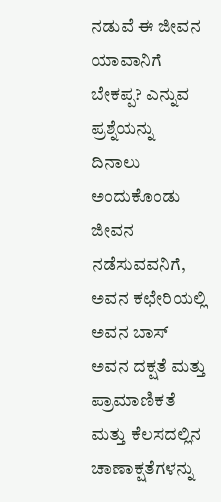ನಡುವೆ ಈ ಜೀವನ ಯಾವಾನಿಗೆ ಬೇಕಪ್ಪ? ಎನ್ನುವ ಪ್ರಶ್ನೆಯನ್ನು ದಿನಾಲು ಅಂದುಕೊಂಡು ಜೀವನ ನಡೆಸುವವನಿಗೆ, ಅವನ ಕಛೇರಿಯಲ್ಲಿ ಅವನ ಬಾಸ್ ಅವನ ದಕ್ಷತೆ ಮತ್ತು ಪ್ರಾಮಾಣಿಕತೆ ಮತ್ತು ಕೆಲಸದಲ್ಲಿನ ಚಾಣಾಕ್ಷತೆಗಳನ್ನು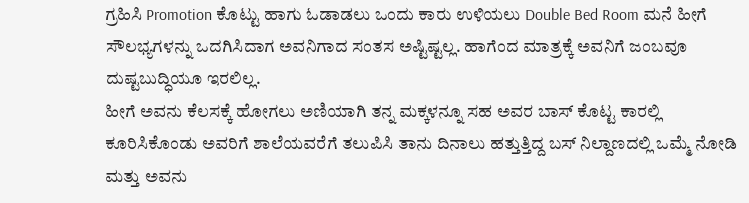ಗ್ರಹಿಸಿ Promotion ಕೊಟ್ಟು ಹಾಗು ಓಡಾಡಲು ಒಂದು ಕಾರು ಉಳಿಯಲು Double Bed Room ಮನೆ ಹೀಗೆ ಸೌಲಭ್ಯಗಳನ್ನು ಒದಗಿಸಿದಾಗ ಅವನಿಗಾದ ಸಂತಸ ಅಷ್ಟಿಷ್ಟಲ್ಲ. ಹಾಗೆಂದ ಮಾತ್ರಕ್ಕೆ ಅವನಿಗೆ ಜಂಬವೂ ದುಷ್ಟಬುದ್ಧಿಯೂ ಇರಲಿಲ್ಲ.
ಹೀಗೆ ಅವನು ಕೆಲಸಕ್ಕೆ ಹೋಗಲು ಅಣಿಯಾಗಿ ತನ್ನ ಮಕ್ಕಳನ್ನೂ ಸಹ ಅವರ ಬಾಸ್ ಕೊಟ್ಟ ಕಾರಲ್ಲಿ ಕೂರಿಸಿಕೊಂಡು ಅವರಿಗೆ ಶಾಲೆಯವರೆಗೆ ತಲುಪಿಸಿ ತಾನು ದಿನಾಲು ಹತ್ತುತ್ತಿದ್ದ ಬಸ್ ನಿಲ್ದಾಣದಲ್ಲಿ ಒಮ್ಮೆ ನೋಡಿ ಮತ್ತು ಅವನು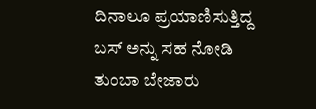ದಿನಾಲೂ ಪ್ರಯಾಣಿಸುತ್ತಿದ್ದ ಬಸ್ ಅನ್ನು ಸಹ ನೋಡಿ ತುಂಬಾ ಬೇಜಾರು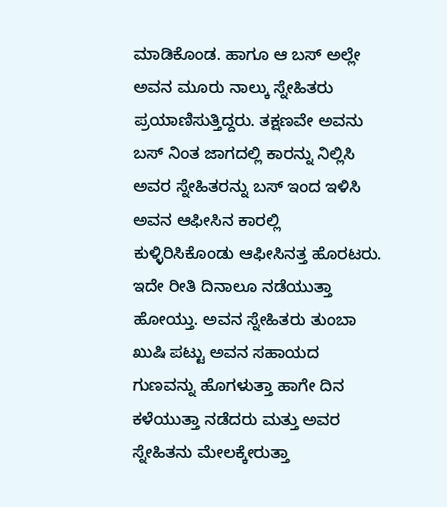ಮಾಡಿಕೊಂಡ. ಹಾಗೂ ಆ ಬಸ್ ಅಲ್ಲೇ ಅವನ ಮೂರು ನಾಲ್ಕು ಸ್ನೇಹಿತರು ಪ್ರಯಾಣಿಸುತ್ತಿದ್ದರು. ತಕ್ಷಣವೇ ಅವನು ಬಸ್ ನಿಂತ ಜಾಗದಲ್ಲಿ ಕಾರನ್ನು ನಿಲ್ಲಿಸಿ ಅವರ ಸ್ನೇಹಿತರನ್ನು ಬಸ್ ಇಂದ ಇಳಿಸಿ ಅವನ ಆಫೀಸಿನ ಕಾರಲ್ಲಿ ಕುಳ್ಳಿರಿಸಿಕೊಂಡು ಆಫೀಸಿನತ್ತ ಹೊರಟರು. ಇದೇ ರೀತಿ ದಿನಾಲೂ ನಡೆಯುತ್ತಾ ಹೋಯ್ತು. ಅವನ ಸ್ನೇಹಿತರು ತುಂಬಾ ಖುಷಿ ಪಟ್ಟು ಅವನ ಸಹಾಯದ ಗುಣವನ್ನು ಹೊಗಳುತ್ತಾ ಹಾಗೇ ದಿನ ಕಳೆಯುತ್ತಾ ನಡೆದರು ಮತ್ತು ಅವರ ಸ್ನೇಹಿತನು ಮೇಲಕ್ಕೇರುತ್ತಾ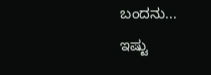ಬಂದನು...
ಇಷ್ಟು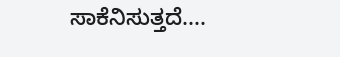ಸಾಕೆನಿಸುತ್ತದೆ....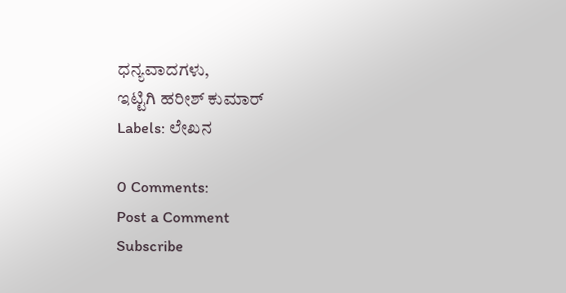ಧನ್ಯವಾದಗಳು,
ಇಟ್ಟಿಗಿ ಹರೀಶ್ ಕುಮಾರ್
Labels: ಲೇಖನ

0 Comments:
Post a Comment
Subscribe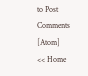to Post Comments [Atom]
<< Home